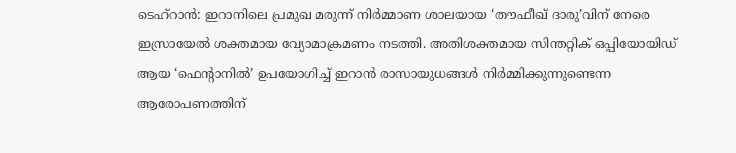ടെഹ്റാൻ: ഇറാനിലെ പ്രമുഖ മരുന്ന് നിർമ്മാണ ശാലയായ ‘തൗഫീഖ് ദാരു’വിന് നേരെ ഇസ്രായേൽ ശക്തമായ വ്യോമാക്രമണം നടത്തി. അതിശക്തമായ സിന്തറ്റിക് ഒപ്പിയോയിഡ് ആയ ‘ഫെന്റാനിൽ’ ഉപയോഗിച്ച് ഇറാൻ രാസായുധങ്ങൾ നിർമ്മിക്കുന്നുണ്ടെന്ന ആരോപണത്തിന്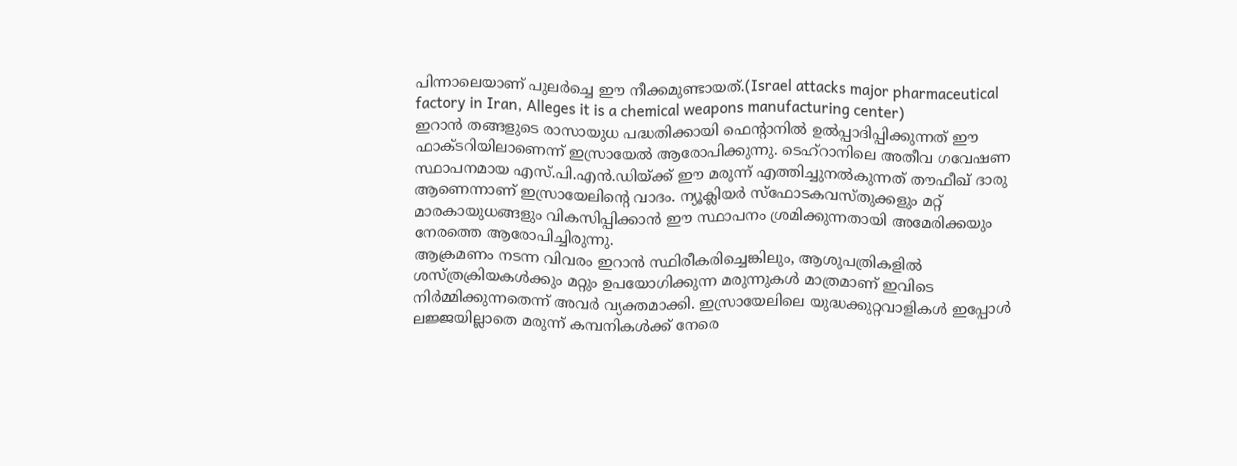പിന്നാലെയാണ് പുലർച്ചെ ഈ നീക്കമുണ്ടായത്.(Israel attacks major pharmaceutical factory in Iran, Alleges it is a chemical weapons manufacturing center)
ഇറാൻ തങ്ങളുടെ രാസായുധ പദ്ധതിക്കായി ഫെന്റാനിൽ ഉൽപ്പാദിപ്പിക്കുന്നത് ഈ ഫാക്ടറിയിലാണെന്ന് ഇസ്രായേൽ ആരോപിക്കുന്നു. ടെഹ്റാനിലെ അതീവ ഗവേഷണ സ്ഥാപനമായ എസ്.പി.എൻ.ഡിയ്ക്ക് ഈ മരുന്ന് എത്തിച്ചുനൽകുന്നത് തൗഫീഖ് ദാരു ആണെന്നാണ് ഇസ്രായേലിന്റെ വാദം. ന്യൂക്ലിയർ സ്ഫോടകവസ്തുക്കളും മറ്റ് മാരകായുധങ്ങളും വികസിപ്പിക്കാൻ ഈ സ്ഥാപനം ശ്രമിക്കുന്നതായി അമേരിക്കയും നേരത്തെ ആരോപിച്ചിരുന്നു.
ആക്രമണം നടന്ന വിവരം ഇറാൻ സ്ഥിരീകരിച്ചെങ്കിലും, ആശുപത്രികളിൽ ശസ്ത്രക്രിയകൾക്കും മറ്റും ഉപയോഗിക്കുന്ന മരുന്നുകൾ മാത്രമാണ് ഇവിടെ നിർമ്മിക്കുന്നതെന്ന് അവർ വ്യക്തമാക്കി. ഇസ്രായേലിലെ യുദ്ധക്കുറ്റവാളികൾ ഇപ്പോൾ ലജ്ജയില്ലാതെ മരുന്ന് കമ്പനികൾക്ക് നേരെ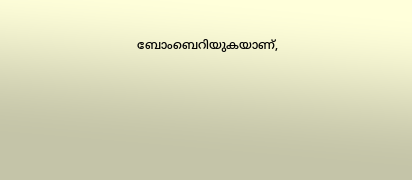ബോംബെറിയുകയാണ്,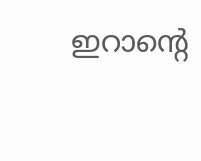ഇറാന്റെ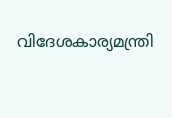വിദേശകാര്യമന്ത്രി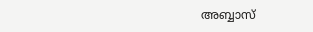അബ്ബാസ്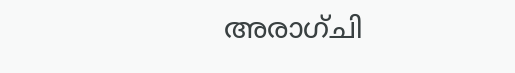അരാഗ്ചി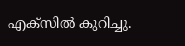എക്സിൽ കുറിച്ചു.